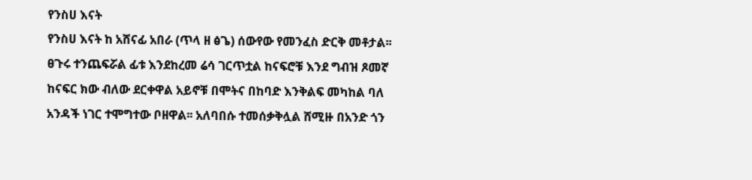የንስሀ እናት
የንስሀ እናት ከ አሸናፊ አበራ (ጥላ ዘ ፅጌ) ሰውየው የመንፈስ ድርቅ መቶታል፡፡ ፀጉሩ ተንጨፍሯል ፊቱ እንደከረመ ሬሳ ገርጥቷል ከናፍሮቹ እንደ ግብዝ ጾመኛ ከናፍር ክው ብለው ደርቀዋል አይኖቹ በሞትና በከባድ እንቅልፍ መካከል ባለ አንዳች ነገር ተሞግተው ቦዘዋል፡፡ አለባበሱ ተመሰቃቅሏል ሸሚዙ በአንድ ጎን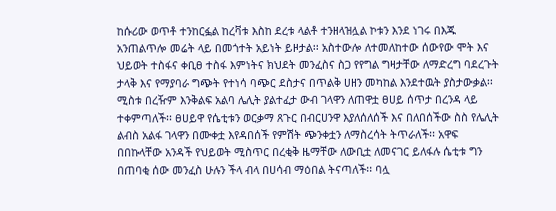ከሱሪው ወጥቶ ተንከርፏል ከረቫቱ እስከ ደረቱ ላልቶ ተንዘላዝሏል ኮቱን እንደ ነገሩ በእጁ አንጠልጥሎ መሬት ላይ በመጎተት አይነት ይዞታል፡፡ አስተውሎ ለተመለከተው ሰውየው ሞት እና ህይወት ተስፋና ቀቢፀ ተስፋ እምነትና ክህደት መንፈስና ስጋ የየግል ግዛታቸው ለማድረግ ባደረጉት ታላቅ እና የማያባራ ግጭት የተነሳ ባጭር ደስታና በጥልቅ ሀዘን መካከል እንደተዉት ያስታውቃል፡፡ ሚስቱ በረዥም እንቅልፍ አልባ ሌሊት ያልተፈታ ውብ ገላዋን ለጠዋቷ ፀሀይ ሰጥታ በረንዳ ላይ ተቀምጣለች፡፡ ፀሀይዋ የሴቲቱን ወርቃማ ጸጉር በብርሀንዋ እያለሰለሰች እና በለበሰችው ስስ የሌሊት ልብስ አልፋ ገላዋን በሙቀቷ እየዳበሰች የምሽት ጭንቀቷን ለማስረሳት ትጥራለች፡፡ አዋፍ በበኩላቸው አንዳች የህይወት ሚስጥር በረቂቅ ዜማቸው ለውቢቷ ለመናገር ይለፋሉ ሴቲቱ ግን በጠባቂ ሰው መንፈስ ሁሉን ችላ ብላ በሀሳብ ማዕበል ትናጣለች፡፡ ባሏ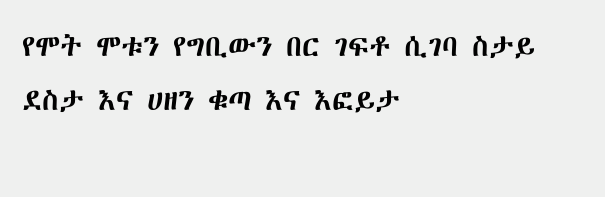የሞት ሞቱን የግቢውን በር ገፍቶ ሲገባ ስታይ ደስታ እና ሀዘን ቁጣ እና እፎይታ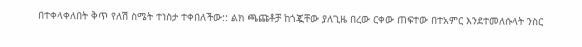በተቀላቀለበት ቅጥ የለሽ ስሜት ተነስታ ተቀበለችው:: ልክ ጫጩቶቻ ከጎጇቸው ያለጊዜ በረው ርቀው ጠፍተው በተአምር እንደተመለሱላት ንስር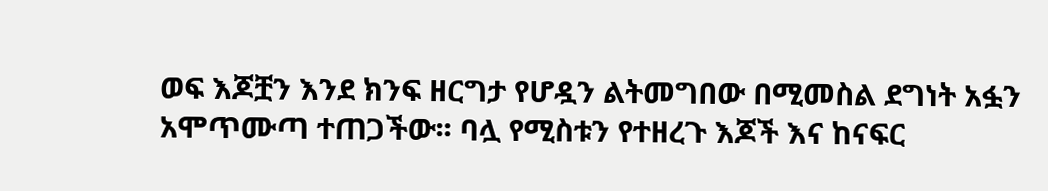ወፍ እጆቿን እንደ ክንፍ ዘርግታ የሆዷን ልትመግበው በሚመስል ደግነት አፏን አሞጥሙጣ ተጠጋችው፡፡ ባሏ የሚስቱን የተዘረጉ እጆች እና ከናፍር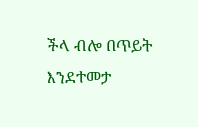ችላ ብሎ በጥይት እንደተመታ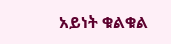አይነት ቁልቁል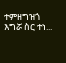ተምዘግዝጎ እግሯ ስር ተነ...